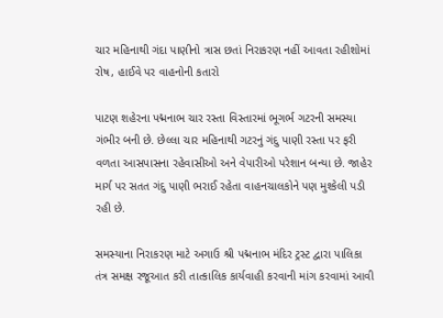ચાર મહિનાથી ગંદા પાણીનો ત્રાસ છતાં નિરાકરણ નહીં આવતા રહીશોમાં રોષ, હાઈવે પર વાહનોની કતારો

પાટણ શહેરના પદ્મનાભ ચાર રસ્તા વિસ્તારમાં ભૂગર્ભ ગટરની સમસ્યા ગંભીર બની છે. છેલ્લા ચાર મહિનાથી ગટરનું ગંદુ પાણી રસ્તા પર ફરી વળતા આસપાસના રહેવાસીઓ અને વેપારીઓ પરેશાન બન્યા છે. જાહેર માર્ગ પર સતત ગંદુ પાણી ભરાઈ રહેતા વાહનચાલકોને પણ મુશ્કેલી પડી રહી છે.

સમસ્યાના નિરાકરણ માટે અગાઉ શ્રી પદ્મનાભ મંદિર ટ્રસ્ટ દ્વારા પાલિકા તંત્ર સમક્ષ રજૂઆત કરી તાત્કાલિક કાર્યવાહી કરવાની માંગ કરવામાં આવી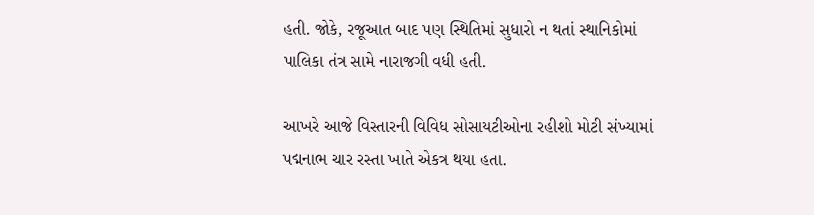હતી. જોકે, રજૂઆત બાદ પણ સ્થિતિમાં સુધારો ન થતાં સ્થાનિકોમાં પાલિકા તંત્ર સામે નારાજગી વધી હતી.

આખરે આજે વિસ્તારની વિવિધ સોસાયટીઓના રહીશો મોટી સંખ્યામાં પદ્મનાભ ચાર રસ્તા ખાતે એકત્ર થયા હતા.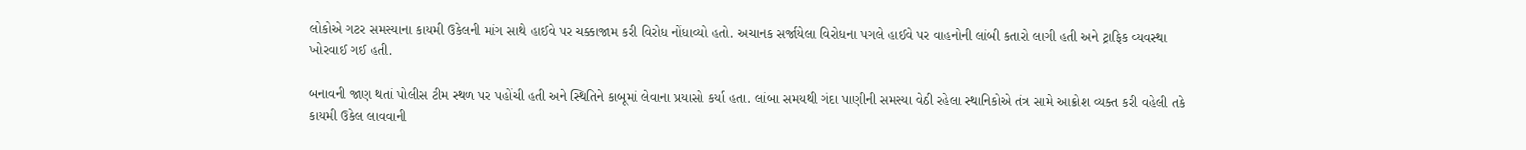લોકોએ ગટર સમસ્યાના કાયમી ઉકેલની માંગ સાથે હાઈવે પર ચક્કાજામ કરી વિરોધ નોંધાવ્યો હતો. અચાનક સર્જાયેલા વિરોધના પગલે હાઈવે પર વાહનોની લાંબી કતારો લાગી હતી અને ટ્રાફિક વ્યવસ્થા ખોરવાઈ ગઈ હતી.

બનાવની જાણ થતાં પોલીસ ટીમ સ્થળ પર પહોંચી હતી અને સ્થિતિને કાબૂમાં લેવાના પ્રયાસો કર્યા હતા. લાંબા સમયથી ગંદા પાણીની સમસ્યા વેઠી રહેલા સ્થાનિકોએ તંત્ર સામે આક્રોશ વ્યક્ત કરી વહેલી તકે કાયમી ઉકેલ લાવવાની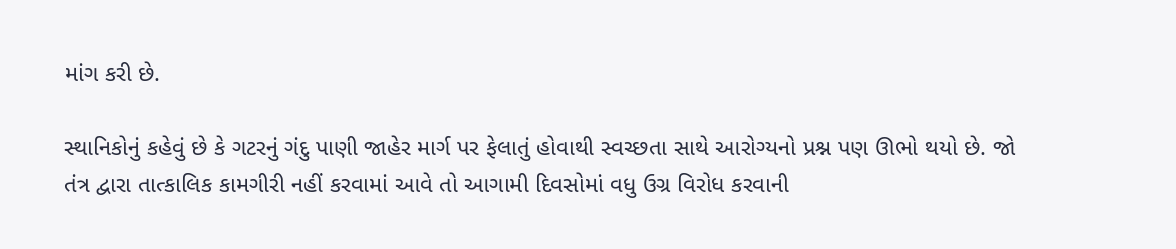માંગ કરી છે.

સ્થાનિકોનું કહેવું છે કે ગટરનું ગંદુ પાણી જાહેર માર્ગ પર ફેલાતું હોવાથી સ્વચ્છતા સાથે આરોગ્યનો પ્રશ્ન પણ ઊભો થયો છે. જો તંત્ર દ્વારા તાત્કાલિક કામગીરી નહીં કરવામાં આવે તો આગામી દિવસોમાં વધુ ઉગ્ર વિરોધ કરવાની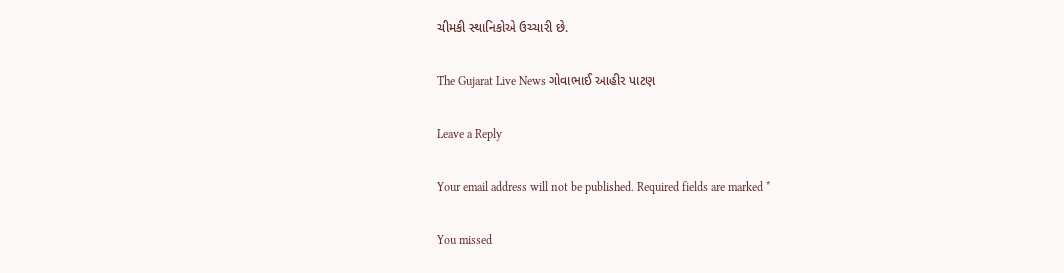ચીમકી સ્થાનિકોએ ઉચ્ચારી છે.

The Gujarat Live News ગોવાભાઈ આહીર પાટણ

Leave a Reply

Your email address will not be published. Required fields are marked *

You missed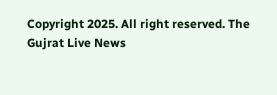Copyright 2025. All right reserved. The Gujrat Live News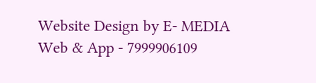Website Design by E- MEDIA Web & App - 7999906109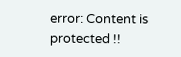error: Content is protected !!